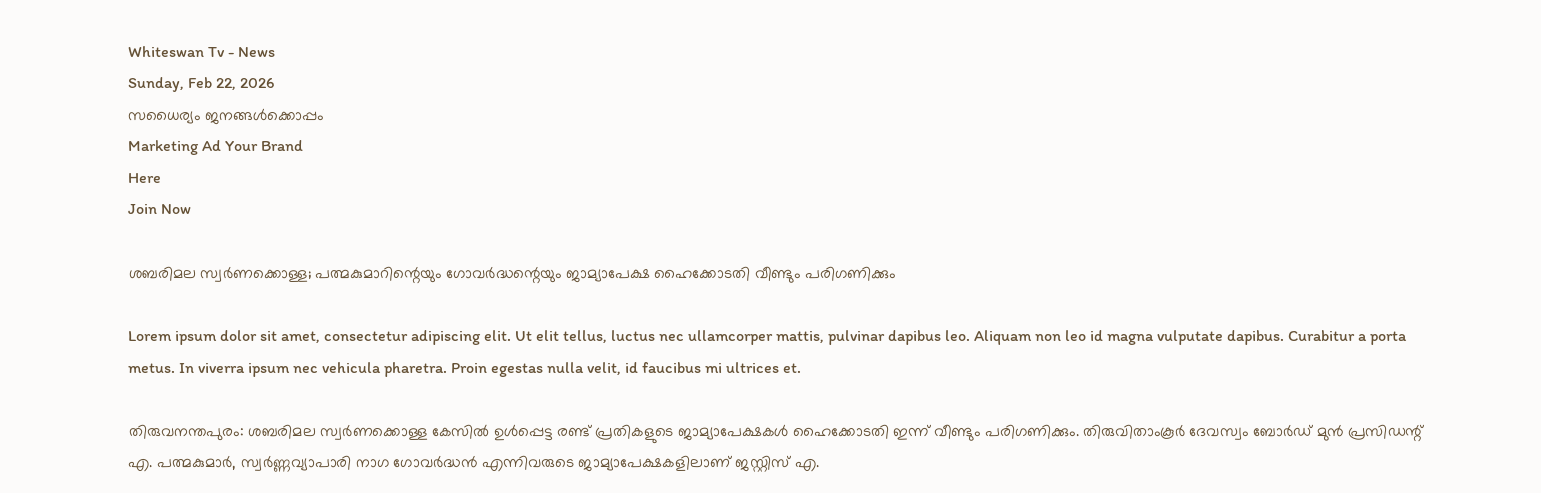Whiteswan Tv - News
Sunday, Feb 22, 2026
സധൈര്യം ജനങ്ങൾക്കൊപ്പം
Marketing Ad Your Brand
Here
Join Now

ശബരിമല സ്വർണക്കൊള്ള; പത്മകുമാറിന്റെയും ഗോവർദ്ധന്റെയും ജാമ്യാപേക്ഷ ഹൈക്കോടതി വീണ്ടും പരിഗണിക്കും

Lorem ipsum dolor sit amet, consectetur adipiscing elit. Ut elit tellus, luctus nec ullamcorper mattis, pulvinar dapibus leo. Aliquam non leo id magna vulputate dapibus. Curabitur a porta metus. In viverra ipsum nec vehicula pharetra. Proin egestas nulla velit, id faucibus mi ultrices et.

തിരുവനന്തപുരം: ശബരിമല സ്വർണക്കൊള്ള കേസിൽ ഉൾപ്പെട്ട രണ്ട് പ്രതികളുടെ ജാമ്യാപേക്ഷകൾ ഹൈക്കോടതി ഇന്ന് വീണ്ടും പരിഗണിക്കും. തിരുവിതാംകൂർ ദേവസ്വം ബോർഡ് മുൻ പ്രസിഡന്റ് എ. പത്മകുമാർ, സ്വർണ്ണവ്യാപാരി നാഗ ഗോവർദ്ധൻ എന്നിവരുടെ ജാമ്യാപേക്ഷകളിലാണ് ജസ്റ്റിസ് എ.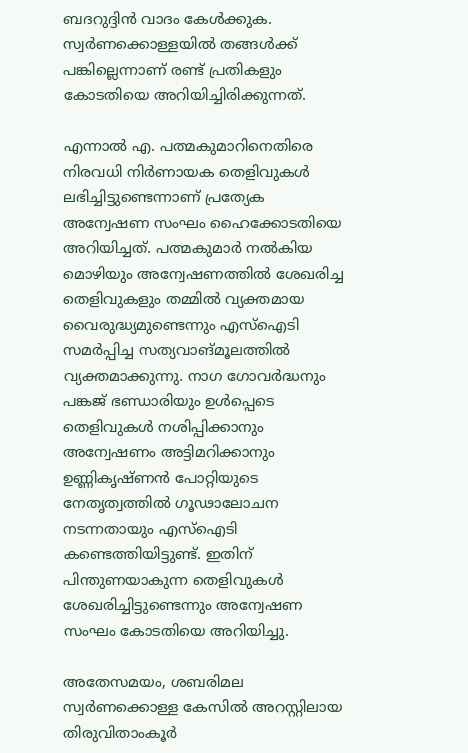ബദറുദ്ദിൻ വാദം കേൾക്കുക. സ്വർണക്കൊള്ളയിൽ തങ്ങൾക്ക് പങ്കില്ലെന്നാണ് രണ്ട് പ്രതികളും കോടതിയെ അറിയിച്ചിരിക്കുന്നത്.

എന്നാൽ എ. പത്മകുമാറിനെതിരെ നിരവധി നിർണായക തെളിവുകൾ ലഭിച്ചിട്ടുണ്ടെന്നാണ് പ്രത്യേക അന്വേഷണ സംഘം ഹൈക്കോടതിയെ അറിയിച്ചത്. പത്മകുമാർ നൽകിയ മൊഴിയും അന്വേഷണത്തിൽ ശേഖരിച്ച തെളിവുകളും തമ്മിൽ വ്യക്തമായ വൈരുദ്ധ്യമുണ്ടെന്നും എസ്ഐടി സമർപ്പിച്ച സത്യവാങ്മൂലത്തിൽ വ്യക്തമാക്കുന്നു. നാഗ ഗോവർദ്ധനും പങ്കജ് ഭണ്ഡാരിയും ഉൾപ്പെടെ തെളിവുകൾ നശിപ്പിക്കാനും അന്വേഷണം അട്ടിമറിക്കാനും ഉണ്ണികൃഷ്ണൻ പോറ്റിയുടെ നേതൃത്വത്തിൽ ഗൂഢാലോചന നടന്നതായും എസ്ഐടി കണ്ടെത്തിയിട്ടുണ്ട്. ഇതിന് പിന്തുണയാകുന്ന തെളിവുകൾ ശേഖരിച്ചിട്ടുണ്ടെന്നും അന്വേഷണ സംഘം കോടതിയെ അറിയിച്ചു.

അതേസമയം, ശബരിമല സ്വർണക്കൊള്ള കേസിൽ അറസ്റ്റിലായ തിരുവിതാംകൂർ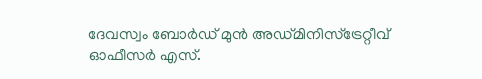ദേവസ്വം ബോർഡ് മുൻ അഡ്മിനിസ്ട്രേറ്റീവ് ഓഫീസർ എസ്.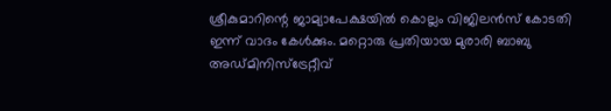ശ്രീകുമാറിന്റെ ജാമ്യാപേക്ഷയിൽ കൊല്ലം വിജിലൻസ് കോടതി ഇന്ന് വാദം കേൾക്കും. മറ്റൊരു പ്രതിയായ മുരാരി ബാബു അഡ്മിനിസ്ട്രേറ്റീവ്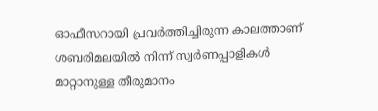ഓഫീസറായി പ്രവർത്തിച്ചിരുന്ന കാലത്താണ് ശബരിമലയിൽ നിന്ന് സ്വർണപ്പാളികൾ മാറ്റാനുള്ള തീരുമാനം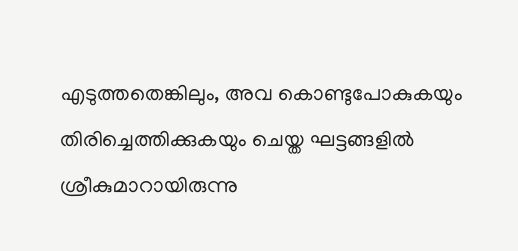എടുത്തതെങ്കിലും, അവ കൊണ്ടുപോകുകയും തിരിച്ചെത്തിക്കുകയും ചെയ്ത ഘട്ടങ്ങളിൽ ശ്രീകുമാറായിരുന്നു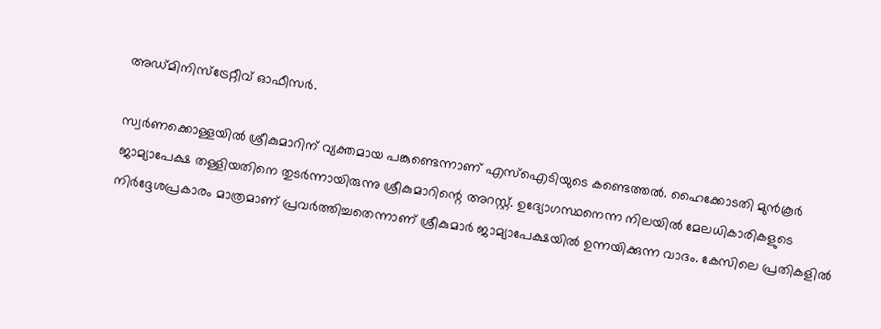അഡ്മിനിസ്ട്രേറ്റീവ് ഓഫീസർ.

സ്വർണക്കൊള്ളയിൽ ശ്രീകുമാറിന് വ്യക്തമായ പങ്കുണ്ടെന്നാണ് എസ്ഐടിയുടെ കണ്ടെത്തൽ. ഹൈക്കോടതി മുൻകൂർ ജാമ്യാപേക്ഷ തള്ളിയതിനെ തുടർന്നായിരുന്നു ശ്രീകുമാറിന്റെ അറസ്റ്റ്. ഉദ്യോഗസ്ഥനെന്ന നിലയിൽ മേലധികാരികളുടെ നിർദ്ദേശപ്രകാരം മാത്രമാണ് പ്രവർത്തിച്ചതെന്നാണ് ശ്രീകുമാർ ജാമ്യാപേക്ഷയിൽ ഉന്നയിക്കുന്ന വാദം. കേസിലെ പ്രതികളിൽ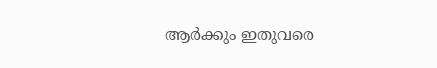ആർക്കും ഇതുവരെ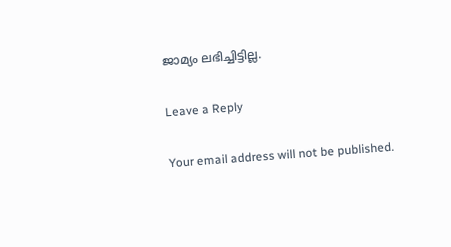ജാമ്യം ലഭിച്ചിട്ടില്ല.

Leave a Reply

Your email address will not be published.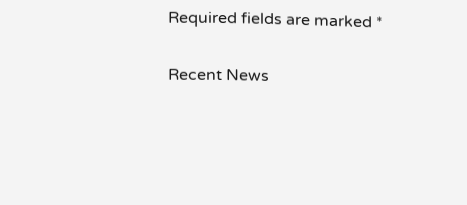Required fields are marked *

Recent News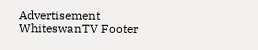Advertisement
WhiteswanTV Footer